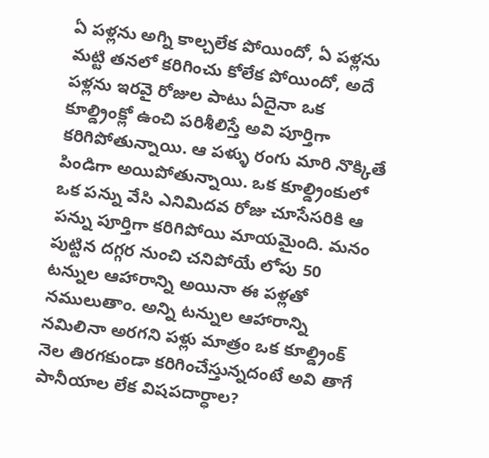ఏ పళ్లను అగ్ని కాల్చలేక పోయిందో, ఏ పళ్లను మట్టి తనలో కరిగించు కోలేక పోయిందో, అదే పళ్లను ఇరవై రోజుల పాటు ఏదైనా ఒక కూల్డ్రింక్లో ఉంచి పరిశీలిస్తే అవి పూర్తిగా కరిగిపోతున్నాయి. ఆ పళ్ళు రంగు మారి నొక్కితే పిండిగా అయిపోతున్నాయి. ఒక కూల్డ్రింకులో ఒక పన్ను వేసి ఎనిమిదవ రోజు చూసేసరికి ఆ పన్ను పూర్తిగా కరిగిపోయి మాయమైంది. మనం పుట్టిన దగ్గర నుంచి చనిపోయే లోపు 50 టన్నుల ఆహారాన్ని అయినా ఈ పళ్లతో నములుతాం. అన్ని టన్నుల ఆహారాన్ని నమిలినా అరగని పళ్లు మాత్రం ఒక కూల్డ్రింక్ నెల తిరగకుండా కరిగించేస్తున్నదంటే అవి తాగే పానీయాల లేక విషపదార్ధాల?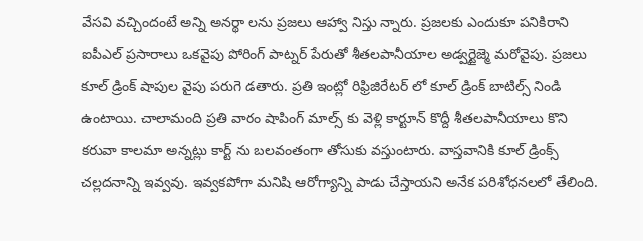వేసవి వచ్చిందంటే అన్ని అనర్థా లను ప్రజలు ఆహ్వా నిస్తు న్నారు. ప్రజలకు ఎందుకూ పనికిరాని ఐపీఎల్ ప్రసారాలు ఒకవైపు పోరింగ్ పాట్నర్ పేరుతో శీతలపానీయాల అడ్వర్టైజ్మె మరోవైపు. ప్రజలు కూల్ డ్రింక్ షాపుల వైపు పరుగె డతారు. ప్రతి ఇంట్లో రిఫ్రిజిరేటర్ లో కూల్ డ్రింక్ బాటిల్స్ నిండి ఉంటాయి. చాలామంది ప్రతి వారం షాపింగ్ మాల్స్ కు వెళ్లి కార్టూన్ కొద్దీ శీతలపానీయాలు కొని కరువా కాలమా అన్నట్లు కార్ట్ ను బలవంతంగా తోసుకు వస్తుంటారు. వాస్తవానికి కూల్ డ్రింక్స్ చల్లదనాన్ని ఇవ్వవు. ఇవ్వకపోగా మనిషి ఆరోగ్యాన్ని పాడు చేస్తాయని అనేక పరిశోధనలలో తేలింది.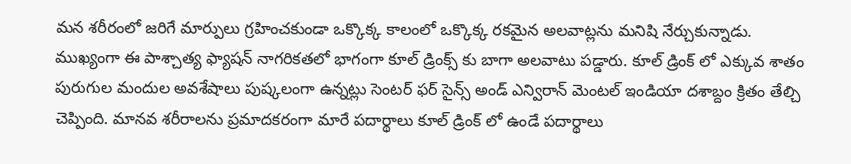మన శరీరంలో జరిగే మార్పులు గ్రహించకుండా ఒక్కొక్క కాలంలో ఒక్కొక్క రకమైన అలవాట్లను మనిషి నేర్చుకున్నాడు.
ముఖ్యంగా ఈ పాశ్చాత్య ఫ్యాషన్ నాగరికతలో భాగంగా కూల్ డ్రింక్స్ కు బాగా అలవాటు పడ్డారు. కూల్ డ్రింక్ లో ఎక్కువ శాతం పురుగుల మందుల అవశేషాలు పుష్కలంగా ఉన్నట్లు సెంటర్ ఫర్ సైన్స్ అండ్ ఎన్విరాన్ మెంటల్ ఇండియా దశాబ్దం క్రితం తేల్చి చెప్పింది. మానవ శరీరాలను ప్రమాదకరంగా మారే పదార్థాలు కూల్ డ్రింక్ లో ఉండే పదార్థాలు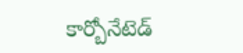కార్బోనేటెడ్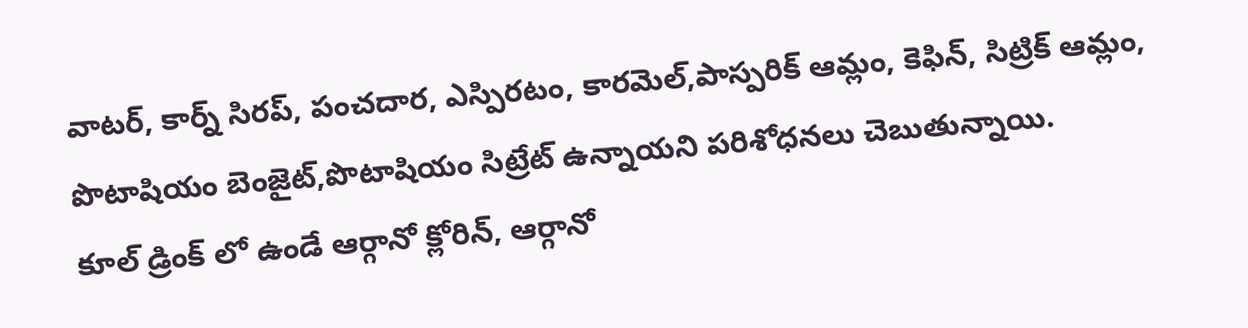వాటర్, కార్న్ సిరప్, పంచదార, ఎస్పిరటం, కారమెల్,పాస్పరిక్ ఆమ్లం, కెఫిన్, సిట్రిక్ ఆమ్లం, పొటాషియం బెంజైట్,పొటాషియం సిట్రేట్ ఉన్నాయని పరిశోధనలు చెబుతున్నాయి.
కూల్ డ్రింక్ లో ఉండే ఆర్గానో క్లోరిన్, ఆర్గానో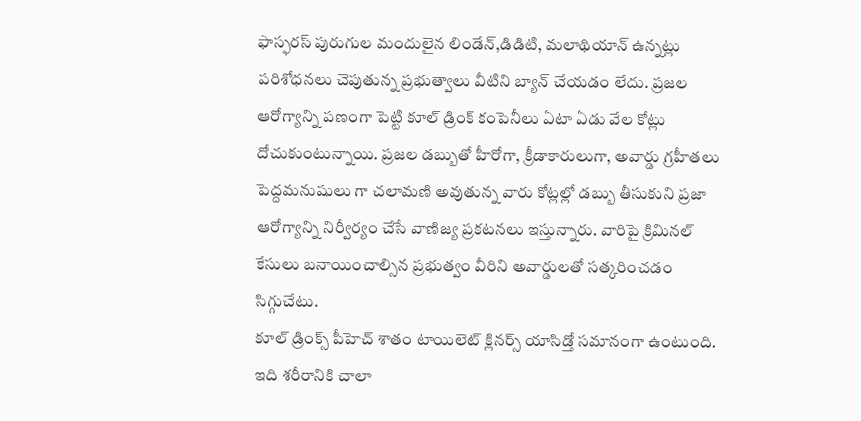ఫాస్ఫరస్ పురుగుల మందులైన లిండేన్,డిడిటి, మలాథియాన్ ఉన్నట్లు పరిశోధనలు చెపుతున్న ప్రభుత్వాలు వీటిని బ్యాన్ చేయడం లేదు. ప్రజల ఆరోగ్యాన్ని పణంగా పెట్టి కూల్ డ్రింక్ కంపెనీలు ఏటా ఏడు వేల కోట్లు దోచుకుంటున్నాయి. ప్రజల డబ్బుతో హీరోగా, క్రీడాకారులుగా, అవార్డు గ్రహీతలు పెద్దమనుషులు గా చలామణి అవుతున్న వారు కోట్లల్లో డబ్బు తీసుకుని ప్రజా ఆరోగ్యాన్ని నిర్వీర్యం చేసే వాణిజ్య ప్రకటనలు ఇస్తున్నారు. వారిపై క్రిమినల్ కేసులు బనాయించాల్సిన ప్రభుత్వం వీరిని అవార్డులతో సత్కరించడం సిగ్గుచేటు.
కూల్ డ్రింక్స్ పీహెచ్ శాతం టాయిలెట్ క్లినర్స్ యాసిడ్తో సమానంగా ఉంటుంది. ఇది శరీరానికి చాలా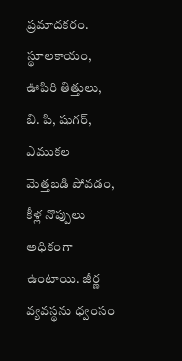ప్రమాదకరం. స్థూలకాయం, ఊపిరి తిత్తులు, బి. పి, షుగర్, ఎముకల మెత్తబడి పోవడం, కీళ్ల నొప్పులు అధికంగా ఉంటాయి. జీర్ణ వ్యవస్థను ధ్వంసం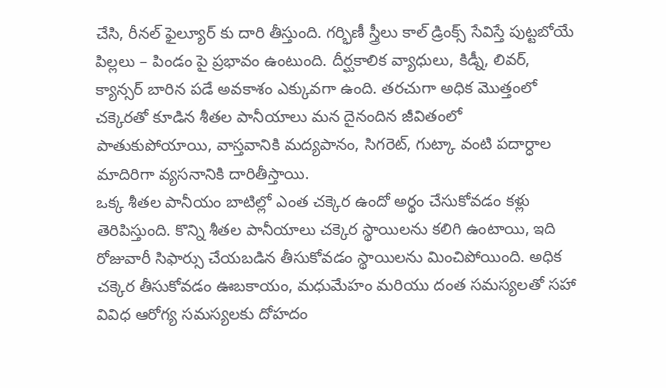చేసి, రీనల్ ఫైల్యూర్ కు దారి తీస్తుంది. గర్భిణీ స్త్రీలు కాల్ డ్రింక్స్ సేవిస్తే పుట్టబోయే పిల్లలు – పిండం పై ప్రభావం ఉంటుంది. దీర్ఘకాలిక వ్యాధులు, కిడ్నీ, లివర్, క్యాన్సర్ బారిన పడే అవకాశం ఎక్కువగా ఉంది. తరచుగా అధిక మొత్తంలో చక్కెరతో కూడిన శీతల పానీయాలు మన దైనందిన జీవితంలో పాతుకుపోయాయి, వాస్తవానికి మద్యపానం, సిగరెట్, గుట్కా వంటి పదార్ధాల మాదిరిగా వ్యసనానికి దారితీస్తాయి.
ఒక్క శీతల పానీయం బాటిల్లో ఎంత చక్కెర ఉందో అర్థం చేసుకోవడం కళ్లు తెరిపిస్తుంది. కొన్ని శీతల పానీయాలు చక్కెర స్థాయిలను కలిగి ఉంటాయి, ఇది రోజువారీ సిఫార్సు చేయబడిన తీసుకోవడం స్థాయిలను మించిపోయింది. అధిక చక్కెర తీసుకోవడం ఊబకాయం, మధుమేహం మరియు దంత సమస్యలతో సహా వివిధ ఆరోగ్య సమస్యలకు దోహదం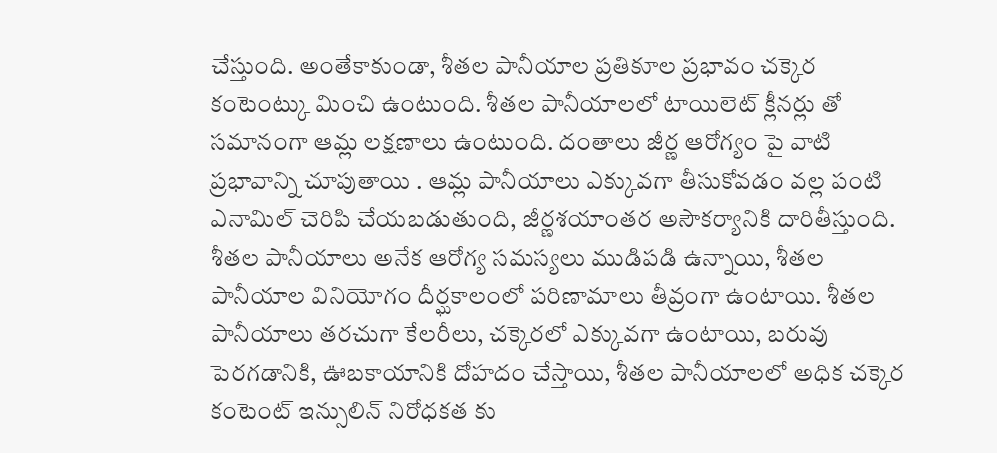చేస్తుంది. అంతేకాకుండా, శీతల పానీయాల ప్రతికూల ప్రభావం చక్కెర కంటెంట్కు మించి ఉంటుంది. శీతల పానీయాలలో టాయిలెట్ క్లీనర్లు తో సమానంగా ఆమ్ల లక్షణాలు ఉంటుంది. దంతాలు జీర్ణ ఆరోగ్యం పై వాటి ప్రభావాన్ని చూపుతాయి . ఆమ్ల పానీయాలు ఎక్కువగా తీసుకోవడం వల్ల పంటి ఎనామిల్ చెరిపి చేయబడుతుంది, జీర్ణశయాంతర అసౌకర్యానికి దారితీస్తుంది.
శీతల పానీయాలు అనేక ఆరోగ్య సమస్యలు ముడిపడి ఉన్నాయి, శీతల పానీయాల వినియోగం దీర్ఘకాలంలో పరిణామాలు తీవ్రంగా ఉంటాయి. శీతల పానీయాలు తరచుగా కేలరీలు, చక్కెరలో ఎక్కువగా ఉంటాయి, బరువు పెరగడానికి, ఊబకాయానికి దోహదం చేస్తాయి, శీతల పానీయాలలో అధిక చక్కెర కంటెంట్ ఇన్సులిన్ నిరోధకత కు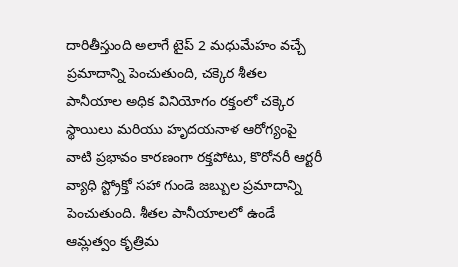దారితీస్తుంది అలాగే టైప్ 2 మధుమేహం వచ్చే ప్రమాదాన్ని పెంచుతుంది, చక్కెర శీతల పానీయాల అధిక వినియోగం రక్తంలో చక్కెర స్థాయిలు మరియు హృదయనాళ ఆరోగ్యంపై వాటి ప్రభావం కారణంగా రక్తపోటు, కొరోనరీ ఆర్టరీ వ్యాధి స్ట్రోక్తో సహా గుండె జబ్బుల ప్రమాదాన్ని పెంచుతుంది. శీతల పానీయాలలో ఉండే ఆమ్లత్వం కృత్రిమ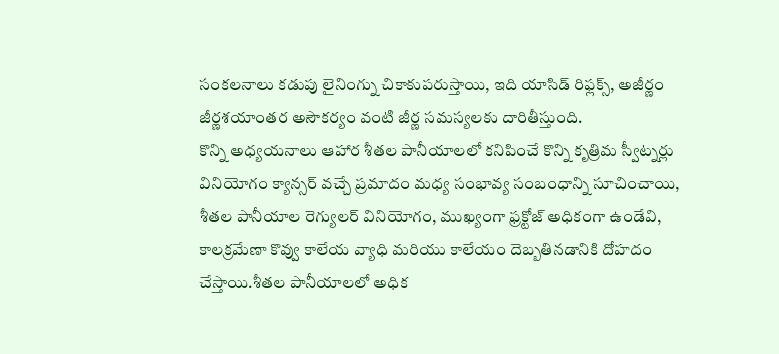సంకలనాలు కడుపు లైనింగ్ను చికాకుపరుస్తాయి, ఇది యాసిడ్ రిఫ్లక్స్, అజీర్ణం జీర్ణశయాంతర అసౌకర్యం వంటి జీర్ణ సమస్యలకు దారితీస్తుంది.
కొన్ని అధ్యయనాలు ఆహార శీతల పానీయాలలో కనిపించే కొన్ని కృత్రిమ స్వీట్నర్లు వినియోగం క్యాన్సర్ వచ్చే ప్రమాదం మధ్య సంభావ్య సంబంధాన్ని సూచించాయి, శీతల పానీయాల రెగ్యులర్ వినియోగం, ముఖ్యంగా ఫ్రక్టోజ్ అధికంగా ఉండేవి, కాలక్రమేణా కొవ్వు కాలేయ వ్యాధి మరియు కాలేయం దెబ్బతినడానికి దోహదం చేస్తాయి.శీతల పానీయాలలో అధిక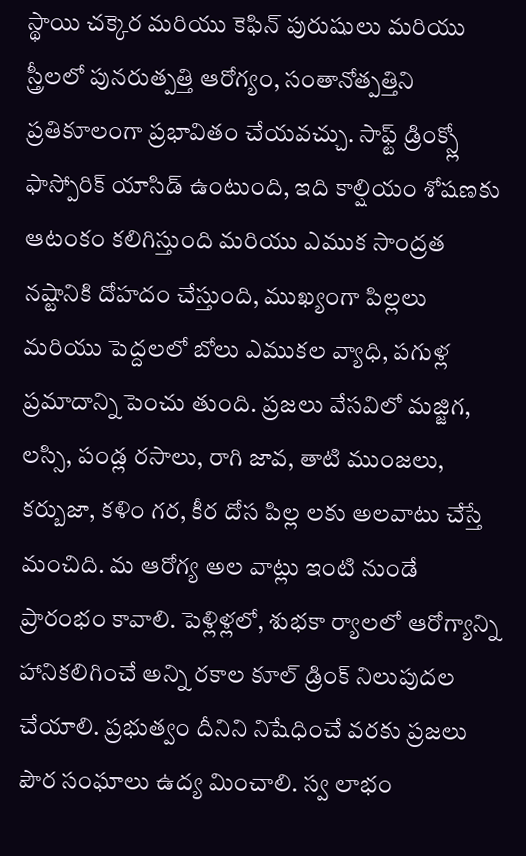స్థాయి చక్కెర మరియు కెఫిన్ పురుషులు మరియు స్త్రీలలో పునరుత్పత్తి ఆరోగ్యం, సంతానోత్పత్తిని ప్రతికూలంగా ప్రభావితం చేయవచ్చు. సాఫ్ట్ డ్రింక్స్లో ఫాస్పోరిక్ యాసిడ్ ఉంటుంది, ఇది కాల్షియం శోషణకు ఆటంకం కలిగిస్తుంది మరియు ఎముక సాంద్రత నష్టానికి దోహదం చేస్తుంది, ముఖ్యంగా పిల్లలు మరియు పెద్దలలో బోలు ఎముకల వ్యాధి, పగుళ్ల ప్రమాదాన్ని పెంచు తుంది. ప్రజలు వేసవిలో మజ్జిగ, లస్సి, పండ్ల రసాలు, రాగి జావ, తాటి ముంజలు, కర్బుజా, కళిం గర, కీర దోస పిల్ల లకు అలవాటు చేస్తే మంచిది. మ ఆరోగ్య అల వాట్లు ఇంటి నుండే ప్రారంభం కావాలి. పెళ్లిళ్లలో, శుభకా ర్యాలలో ఆరోగ్యాన్ని హానికలిగించే అన్ని రకాల కూల్ డ్రింక్ నిలుపుదల చేయాలి. ప్రభుత్వం దీనిని నిషేధించే వరకు ప్రజలు పౌర సంఘాలు ఉద్య మించాలి. స్వ లాభం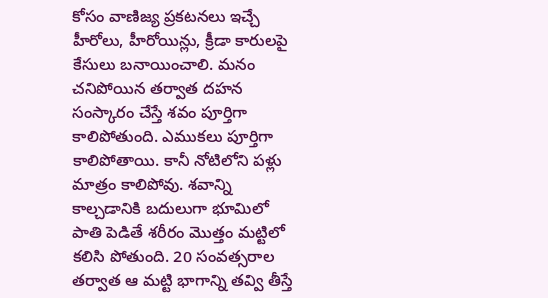కోసం వాణిజ్య ప్రకటనలు ఇచ్చే హీరోలు, హీరోయిన్లు, క్రీడా కారులపై కేసులు బనాయించాలి. మనం చనిపోయిన తర్వాత దహన సంస్కారం చేస్తే శవం పూర్తిగా కాలిపోతుంది. ఎముకలు పూర్తిగా కాలిపోతాయి. కానీ నోటిలోని పళ్లు మాత్రం కాలిపోవు. శవాన్ని కాల్చడానికి బదులుగా భూమిలో పాతి పెడితే శరీరం మొత్తం మట్టిలో కలిసి పోతుంది. 20 సంవత్సరాల తర్వాత ఆ మట్టి భాగాన్ని తవ్వి తీస్తే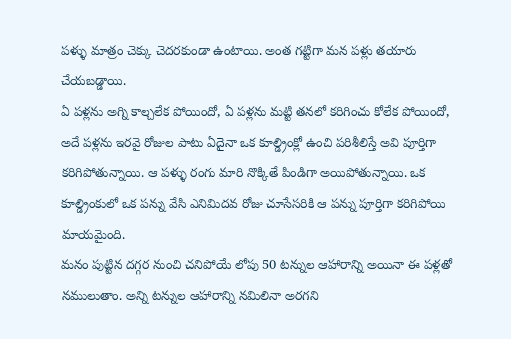పళ్ళు మాత్రం చెక్కు చెదరకుండా ఉంటాయి. అంత గట్టిగా మన పళ్లు తయారు చేయబడ్డాయి.
ఏ పళ్లను అగ్ని కాల్చలేక పోయిందో, ఏ పళ్లను మట్టి తనలో కరిగించు కోలేక పోయిందో, అదే పళ్లను ఇరవై రోజుల పాటు ఏదైనా ఒక కూల్డ్రింక్లో ఉంచి పరిశీలిస్తే అవి పూర్తిగా కరిగిపోతున్నాయి. ఆ పళ్ళు రంగు మారి నొక్కితే పిండిగా అయిపోతున్నాయి. ఒక కూల్డ్రింకులో ఒక పన్ను వేసి ఎనిమిదవ రోజు చూసేసరికి ఆ పన్ను పూర్తిగా కరిగిపోయి మాయమైంది.
మనం పుట్టిన దగ్గర నుంచి చనిపోయే లోపు 50 టన్నుల ఆహారాన్ని అయినా ఈ పళ్లతో నములుతాం. అన్ని టన్నుల ఆహారాన్ని నమిలినా అరగని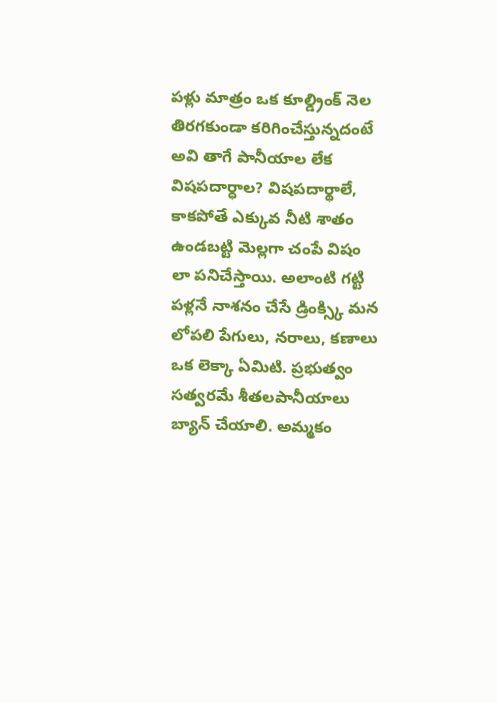పళ్లు మాత్రం ఒక కూల్డ్రింక్ నెల తిరగకుండా కరిగించేస్తున్నదంటే అవి తాగే పానీయాల లేక విషపదార్ధాల? విషపదార్థాలే, కాకపోతే ఎక్కువ నీటి శాతం ఉండబట్టి మెల్లగా చంపే విషం లా పనిచేస్తాయి. అలాంటి గట్టి పళ్లనే నాశనం చేసే డ్రింక్స్కి మన లోపలి పేగులు, నరాలు, కణాలు ఒక లెక్కా ఏమిటి. ప్రభుత్వం సత్వరమే శీతలపానీయాలు బ్యాన్ చేయాలి. అమ్మకం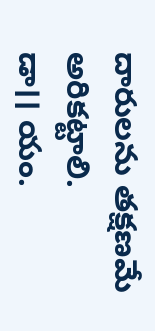దారులను తక్షణమే అరికట్టాలి.
డా।। యం.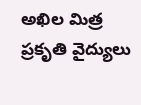అఖిల మిత్ర
ప్రకృతి వైద్యులు